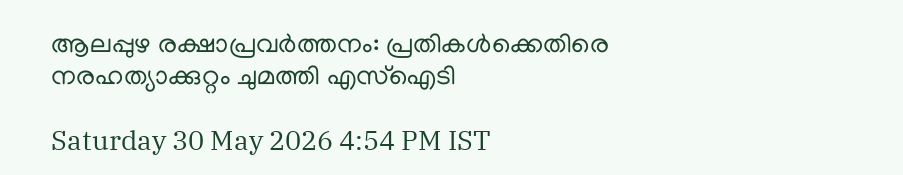ആലപ്പുഴ രക്ഷാപ്രവർത്തനം: പ്രതികൾക്കെതിരെ നരഹത്യാക്കുറ്റം ചുമത്തി എസ്ഐടി

Saturday 30 May 2026 4:54 PM IST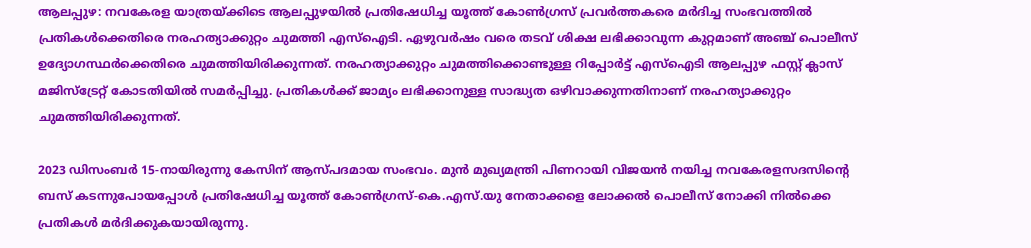ആലപ്പുഴ: നവകേരള യാത്രയ്ക്കിടെ ആലപ്പുഴയിൽ പ്രതിഷേധിച്ച യൂത്ത് കോൺഗ്രസ് പ്രവർത്തകരെ മർദിച്ച സംഭവത്തിൽ പ്രതികൾക്കെതിരെ നരഹത്യാക്കുറ്റം ചുമത്തി എസ്ഐടി. ഏഴുവർഷം വരെ തടവ് ശിക്ഷ ലഭിക്കാവുന്ന കുറ്റമാണ് അഞ്ച് പൊലീസ് ഉദ്യോഗസ്ഥർക്കെതിരെ ചുമത്തിയിരിക്കുന്നത്. നരഹത്യാക്കുറ്റം ചുമത്തിക്കൊണ്ടുള്ള റിപ്പോർട്ട് എസ്‌ഐടി ആലപ്പുഴ ഫസ്റ്റ് ക്ലാസ് മജിസ്ട്രേറ്റ് കോടതിയിൽ സമർപ്പിച്ചു. പ്രതികൾക്ക് ജാമ്യം ലഭിക്കാനുള്ള സാദ്ധ്യത ഒഴിവാക്കുന്നതിനാണ് നരഹത്യാക്കുറ്റം ചുമത്തിയിരിക്കുന്നത്.

2023 ഡിസംബർ 15-നായിരുന്നു കേസിന് ആസ്പദമായ സംഭവം. മുൻ മുഖ്യമന്ത്രി പിണറായി വിജയൻ നയിച്ച നവകേരളസദസിന്റെ ബസ് കടന്നുപോയപ്പോൾ പ്രതിഷേധിച്ച യൂത്ത് കോൺഗ്രസ്-കെ.എസ്.യു നേതാക്കളെ ലോക്കൽ പൊലീസ് നോക്കി നിൽക്കെ പ്രതികൾ മർദിക്കുകയായിരുന്നു.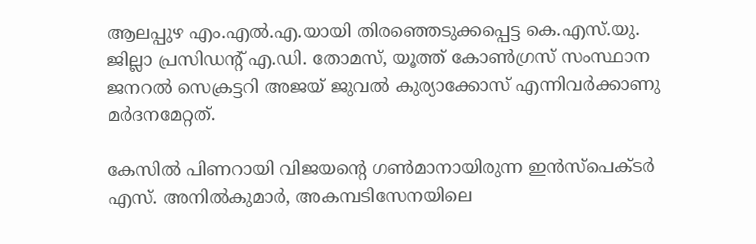ആലപ്പുഴ എം.എൽ.എ.യായി തിരഞ്ഞെടുക്കപ്പെട്ട കെ.എസ്.യു. ജില്ലാ പ്രസിഡന്റ് എ.ഡി. തോമസ്, യൂത്ത് കോൺഗ്രസ് സംസ്ഥാന ജനറൽ സെക്രട്ടറി അജയ് ജുവൽ കുര്യാക്കോസ് എന്നിവർക്കാണു മർദനമേറ്റത്.

കേസിൽ പിണറായി വിജയന്റെ ഗൺമാനായിരുന്ന ഇൻസ്പെക്ടർ എസ്. അനിൽകുമാർ, അകമ്പടിസേനയിലെ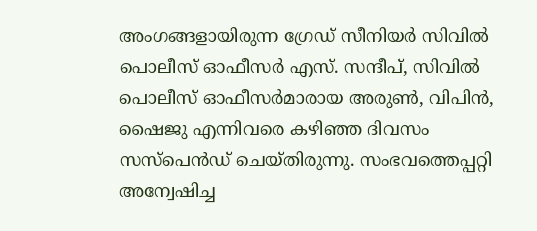അംഗങ്ങളായിരുന്ന ഗ്രേഡ് സീനിയർ സിവിൽ പൊലീസ് ഓഫീസർ എസ്. സന്ദീപ്, സിവിൽ പൊലീസ് ഓഫീസർമാരായ അരുൺ, വിപിൻ, ഷൈജു എന്നിവരെ കഴിഞ്ഞ ദിവസം സസ്പെൻഡ് ചെയ്തിരുന്നു. സംഭവത്തെപ്പറ്റി അന്വേഷിച്ച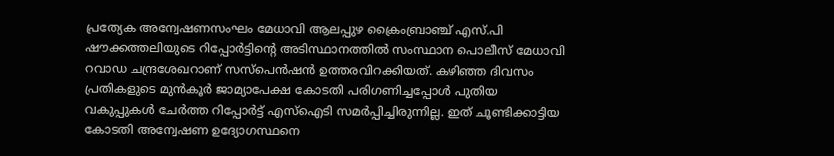പ്രത്യേക അന്വേഷണസംഘം മേധാവി ആലപ്പുഴ ക്രൈംബ്രാഞ്ച് എസ്.പി ഷൗക്കത്തലിയുടെ റിപ്പോർട്ടിന്റെ അടിസ്ഥാനത്തിൽ സംസ്ഥാന പൊലീസ് മേധാവി റവാഡ ചന്ദ്രശേഖറാണ് സസ്പെൻഷൻ ഉത്തരവിറക്കിയത്. കഴിഞ്ഞ ദിവസം പ്രതികളുടെ മുൻകൂർ ജാമ്യാപേക്ഷ കോടതി പരിഗണിച്ചപ്പോൾ പുതിയ വകുപ്പുകൾ ചേർത്ത റിപ്പോർട്ട് എസ്‌ഐടി സമർപ്പിച്ചിരുന്നില്ല. ഇത് ചൂണ്ടിക്കാട്ടിയ കോടതി അന്വേഷണ ഉദ്യോഗസ്ഥനെ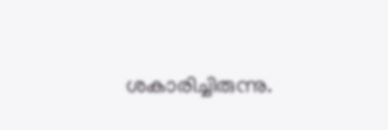ശകാരിച്ചിരുന്നു.